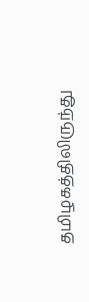தமிழகத்திலிருந்து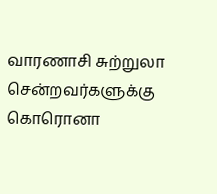வாரணாசி சுற்றுலா சென்றவர்களுக்கு கொரொனா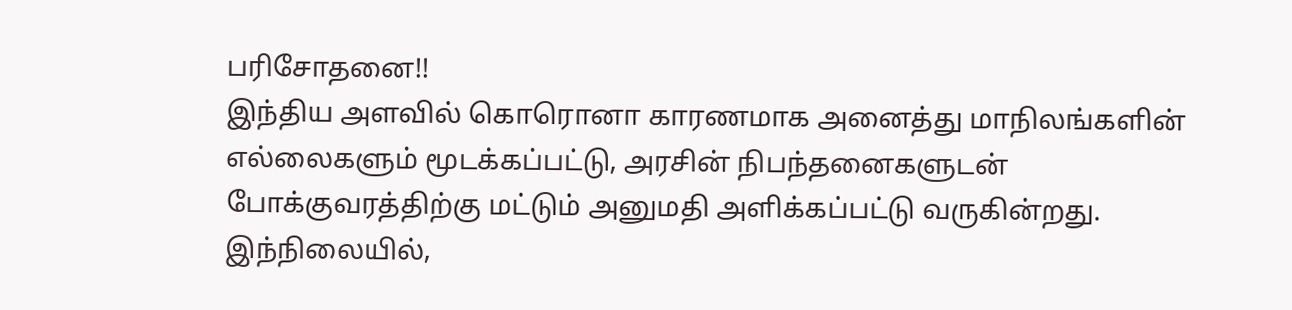பரிசோதனை!!
இந்திய அளவில் கொரொனா காரணமாக அனைத்து மாநிலங்களின் எல்லைகளும் மூடக்கப்பட்டு, அரசின் நிபந்தனைகளுடன் போக்குவரத்திற்கு மட்டும் அனுமதி அளிக்கப்பட்டு வருகின்றது. இந்நிலையில்,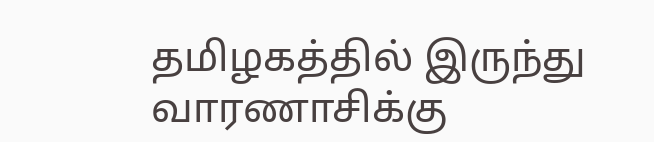தமிழகத்தில் இருந்து வாரணாசிக்கு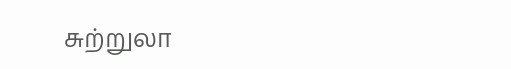சுற்றுலா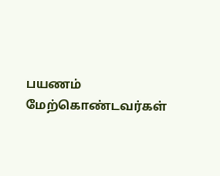பயணம் மேற்கொண்டவர்கள்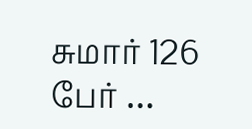சுமார் 126 பேர் …